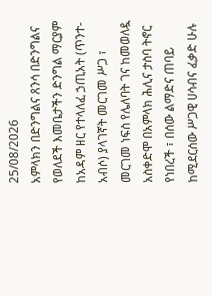25/08/2026
አምላክን በድንግልና ጸንሳ በድንግልና የወለደች እመቤታችን ድንግል ማርያም ከአዳም ዘር የተላለፈ ኃጢአት (ጥንተ-አብሶ) ያላገኛት መርገመ ሥጋ ፣ መርገመ ነፍስ የሌለባት ገና ከመወለዷ አስቀድሞ በአምላክ ሕሊና ታስባ ትኖር የነበረች ፣ በሰው ልማድና ጠባይ ከሚደርሰው ሥጋዊ ሀሳብና ፈቃድ ሁሉ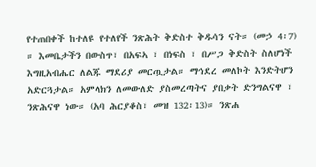የተጠበቀች ከተለዩ የተለየች ንጽሕት ቅድስተ ቅዱሳን ናት። (መኃ 4፡7) ። እመቤታችን በውስጥ፣ በአፍኣ ፣ በነፍስ ፣ በሥጋ ቅድስት ስለሆነች እግዚአብሔር ለልጁ ማደሪያ መርጧታል። ማኅደረ መለኮት እንድትሆን አድርጓታል። አምላክን ለመውለድ ያስመረጣትና ያበቃት ድንግልናዋ ፣ ንጽሕናዋ ነው። (አባ ሕርያቆስ፣ መዝ 132፡13)። ንጽሐ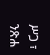ሥጋ ፣ ንጽሐ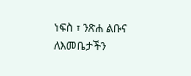ነፍስ ፣ ንጽሐ ልቡና ለእመቤታችን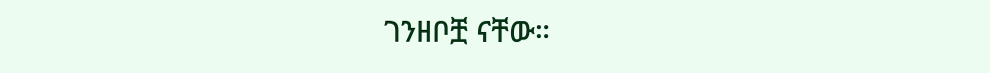ገንዘቦቿ ናቸው።